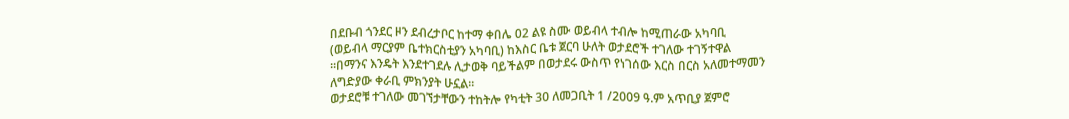በደቡብ ጎንደር ዞን ደብረታቦር ከተማ ቀበሌ 02 ልዩ ስሙ ወይብላ ተብሎ ከሚጠራው አካባቢ (ወይብላ ማርያም ቤተክርስቲያን አካባቢ) ከእስር ቤቱ ጀርባ ሁለት ወታደሮች ተገለው ተገኝተዋል ።በማንና እንዴት እንደተገደሉ ሊታወቅ ባይችልም በወታደሩ ውስጥ የነገሰው እርስ በርስ አለመተማመን ለግድያው ቀራቢ ምክንያት ሁኗል።
ወታደሮቹ ተገለው መገኘታቸውን ተከትሎ የካቲት 30 ለመጋቢት 1 /2009 ዓ.ም አጥቢያ ጀምሮ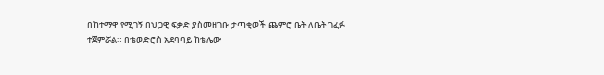በከተማዋ የሚገኝ በህጋዊ ፍቃድ ያስመዘገቡ ታጣቂወች ጨምሮ ቤት ለቤት ገፈፉ ተጀምሯል። በቴወድሮስ አደባባይ ከቴሌው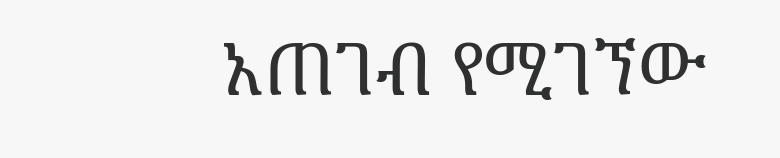አጠገብ የሚገኘው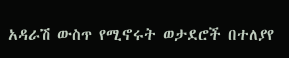አዳራሽ ውስጥ የሚኖሩት ወታደሮች በተለያየ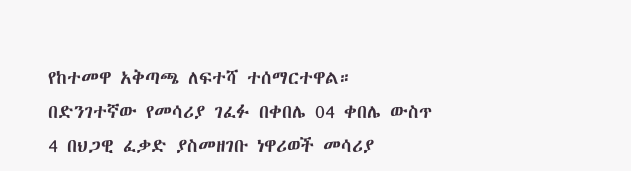የከተመዋ አቅጣጫ ለፍተሻ ተሰማርተዋል።
በድንገተኛው የመሳሪያ ገፈፉ በቀበሌ 04 ቀበሌ ውስጥ 4 በህጋዊ ፈቃድ ያስመዘገቡ ነዋሪወች መሳሪያ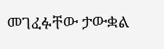መገፈፉቸው ታውቋል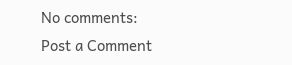No comments:
Post a Comment